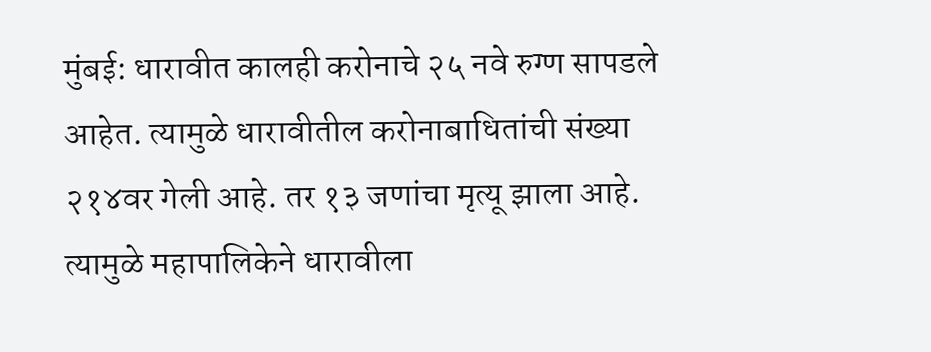मुंबई: धारावीत कालही करोनाचे २५ नवे रुग्ण सापडले आहेत. त्यामुळे धारावीतील करोनाबाधितांची संख्या २१४वर गेली आहे. तर १३ जणांचा मृत्यू झाला आहे. त्यामुळे महापालिकेने धारावीला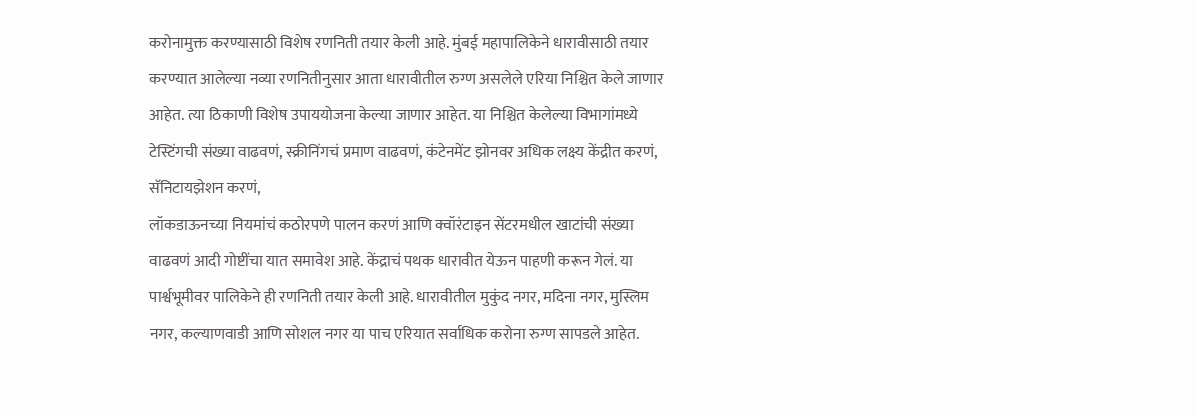करोनामुक्त करण्यासाठी विशेष रणनिती तयार केली आहे. मुंबई महापालिकेने धारावीसाठी तयार करण्यात आलेल्या नव्या रणनितीनुसार आता धारावीतील रुग्ण असलेले एरिया निश्चित केले जाणार आहेत. त्या ठिकाणी विशेष उपाययोजना केल्या जाणार आहेत. या निश्चित केलेल्या विभागांमध्ये टेस्टिंगची संख्या वाढवणं, स्क्रीनिंगचं प्रमाण वाढवणं, कंटेनमेंट झोनवर अधिक लक्ष्य केंद्रीत करणं, सॅनिटायझेशन करणं,
लॉकडाऊनच्या नियमांचं कठोरपणे पालन करणं आणि क्वॉरंटाइन सेंटरमधील खाटांची संख्या वाढवणं आदी गोष्टींचा यात समावेश आहे. केंद्राचं पथक धारावीत येऊन पाहणी करून गेलं. या पार्श्वभूमीवर पालिकेने ही रणनिती तयार केली आहे. धारावीतील मुकुंद नगर, मदिना नगर, मुस्लिम नगर, कल्याणवाडी आणि सोशल नगर या पाच एरियात सर्वाधिक करोना रुग्ण सापडले आहेत.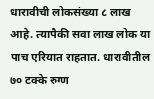धारावीची लोकसंख्या ८ लाख आहे. त्यापैकी सवा लाख लोक या पाच एरियात राहतात. धारावीतील ७० टक्के रुग्ण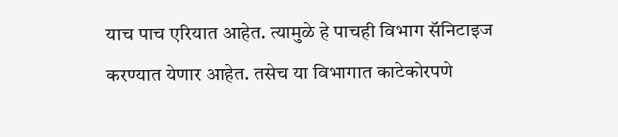याच पाच एरियात आहेत. त्यामुळे हे पाचही विभाग सॅनिटाइज करण्यात येणार आहेत. तसेच या विभागात काटेकोरपणे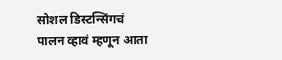सोशल डिस्टन्सिंगचं पालन व्हावं म्हणून आता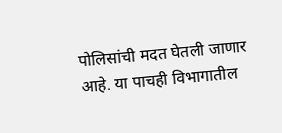पोलिसांची मदत घेतली जाणार आहे. या पाचही विभागातील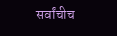सर्वांचीच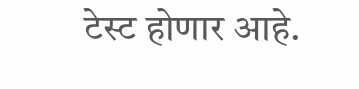टेस्ट होणार आहे.